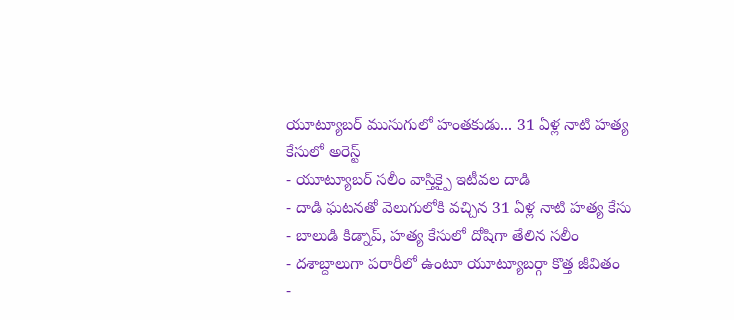యూట్యూబర్ ముసుగులో హంతకుడు... 31 ఏళ్ల నాటి హత్య కేసులో అరెస్ట్
- యూట్యూబర్ సలీం వాస్తిక్పై ఇటీవల దాడి
- దాడి ఘటనతో వెలుగులోకి వచ్చిన 31 ఏళ్ల నాటి హత్య కేసు
- బాలుడి కిడ్నాప్, హత్య కేసులో దోషిగా తేలిన సలీం
- దశాబ్దాలుగా పరారీలో ఉంటూ యూట్యూబర్గా కొత్త జీవితం
-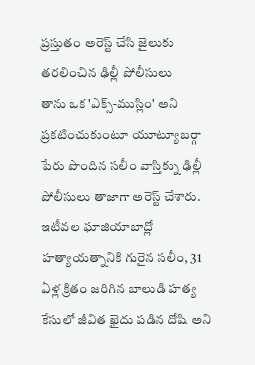ప్రస్తుతం అరెస్ట్ చేసి జైలుకు తరలించిన ఢిల్లీ పోలీసులు
తాను ఒక 'ఎక్స్-ముస్లిం' అని ప్రకటించుకుంటూ యూట్యూబర్గా పేరు పొందిన సలీం వాస్తిక్ను ఢిల్లీ పోలీసులు తాజాగా అరెస్ట్ చేశారు. ఇటీవల ఘాజియాబాద్లో హత్యాయత్నానికి గురైన సలీం, 31 ఏళ్ల క్రితం జరిగిన బాలుడి హత్య కేసులో జీవిత ఖైదు పడిన దోషి అని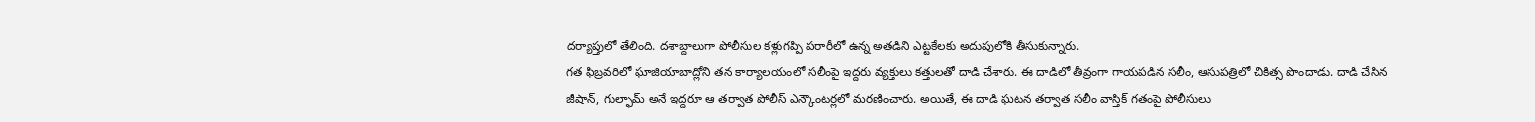దర్యాప్తులో తేలింది. దశాబ్దాలుగా పోలీసుల కళ్లుగప్పి పరారీలో ఉన్న అతడిని ఎట్టకేలకు అదుపులోకి తీసుకున్నారు.
గత ఫిబ్రవరిలో ఘాజియాబాద్లోని తన కార్యాలయంలో సలీంపై ఇద్దరు వ్యక్తులు కత్తులతో దాడి చేశారు. ఈ దాడిలో తీవ్రంగా గాయపడిన సలీం, ఆసుపత్రిలో చికిత్స పొందాడు. దాడి చేసిన జీషాన్, గుల్ఫామ్ అనే ఇద్దరూ ఆ తర్వాత పోలీస్ ఎన్కౌంటర్లలో మరణించారు. అయితే, ఈ దాడి ఘటన తర్వాత సలీం వాస్తిక్ గతంపై పోలీసులు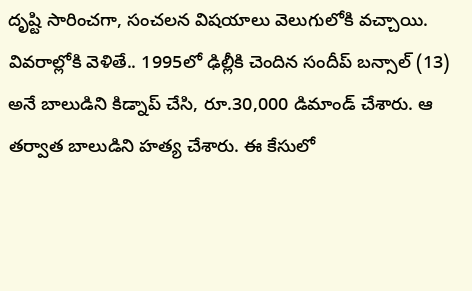దృష్టి సారించగా, సంచలన విషయాలు వెలుగులోకి వచ్చాయి.
వివరాల్లోకి వెళితే.. 1995లో ఢిల్లీకి చెందిన సందీప్ బన్సాల్ (13) అనే బాలుడిని కిడ్నాప్ చేసి, రూ.30,000 డిమాండ్ చేశారు. ఆ తర్వాత బాలుడిని హత్య చేశారు. ఈ కేసులో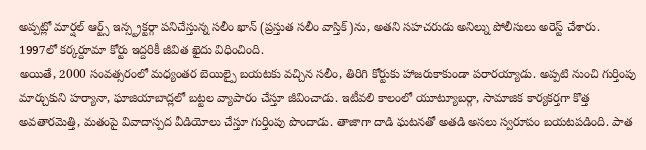అప్పట్లో మార్షల్ ఆర్ట్స్ ఇన్స్ట్రక్టర్గా పనిచేస్తున్న సలీం ఖాన్ (ప్రస్తుత సలీం వాస్తిక్)ను, అతని సహచరుడు అనిల్ను పోలీసులు అరెస్ట్ చేశారు. 1997లో కర్కర్దూమా కోర్టు ఇద్దరికీ జీవిత ఖైదు విధించింది.
అయితే, 2000 సంవత్సరంలో మధ్యంతర బెయిల్పై బయటకు వచ్చిన సలీం, తిరిగి కోర్టుకు హాజరుకాకుండా పరారయ్యాడు. అప్పటి నుంచి గుర్తింపు మార్చుకుని హర్యానా, ఘాజియాబాద్లలో బట్టల వ్యాపారం చేస్తూ జీవించాడు. ఇటీవలి కాలంలో యూట్యూబర్గా, సామాజిక కార్యకర్తగా కొత్త అవతారమెత్తి, మతంపై వివాదాస్పద వీడియోలు చేస్తూ గుర్తింపు పొందాడు. తాజాగా దాడి ఘటనతో అతడి అసలు స్వరూపం బయటపడింది. పాత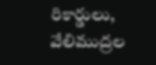రికార్డులు, వేలిముద్రల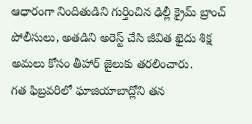ఆధారంగా నిందితుడిని గుర్తించిన ఢిల్లీ క్రైమ్ బ్రాంచ్ పోలీసులు, అతడిని అరెస్ట్ చేసి జీవిత ఖైదు శిక్ష అమలు కోసం తీహార్ జైలుకు తరలించారు.
గత ఫిబ్రవరిలో ఘాజియాబాద్లోని తన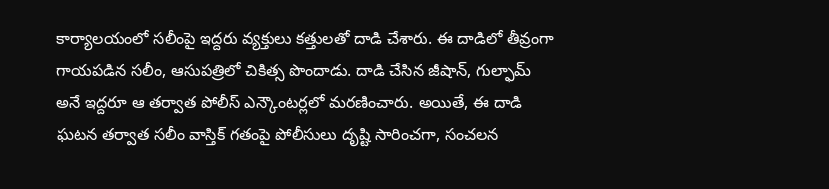కార్యాలయంలో సలీంపై ఇద్దరు వ్యక్తులు కత్తులతో దాడి చేశారు. ఈ దాడిలో తీవ్రంగా గాయపడిన సలీం, ఆసుపత్రిలో చికిత్స పొందాడు. దాడి చేసిన జీషాన్, గుల్ఫామ్ అనే ఇద్దరూ ఆ తర్వాత పోలీస్ ఎన్కౌంటర్లలో మరణించారు. అయితే, ఈ దాడి ఘటన తర్వాత సలీం వాస్తిక్ గతంపై పోలీసులు దృష్టి సారించగా, సంచలన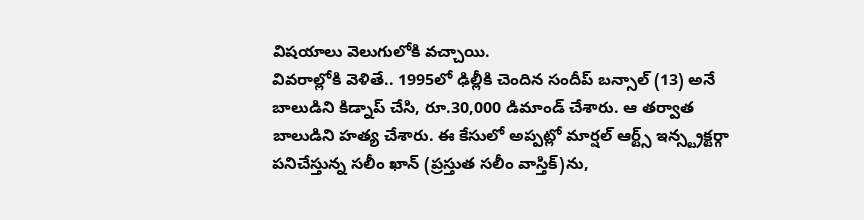విషయాలు వెలుగులోకి వచ్చాయి.
వివరాల్లోకి వెళితే.. 1995లో ఢిల్లీకి చెందిన సందీప్ బన్సాల్ (13) అనే బాలుడిని కిడ్నాప్ చేసి, రూ.30,000 డిమాండ్ చేశారు. ఆ తర్వాత బాలుడిని హత్య చేశారు. ఈ కేసులో అప్పట్లో మార్షల్ ఆర్ట్స్ ఇన్స్ట్రక్టర్గా పనిచేస్తున్న సలీం ఖాన్ (ప్రస్తుత సలీం వాస్తిక్)ను,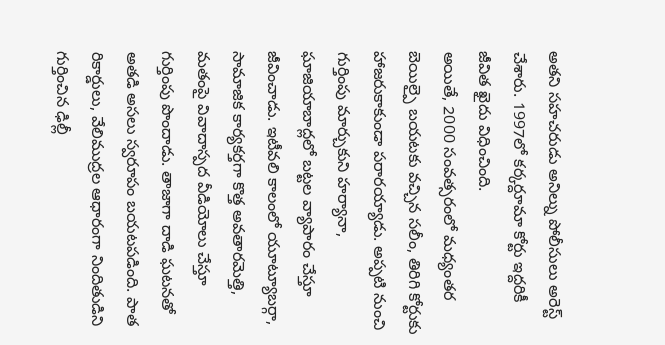అతని సహచరుడు అనిల్ను పోలీసులు అరెస్ట్ చేశారు. 1997లో కర్కర్దూమా కోర్టు ఇద్దరికీ జీవిత ఖైదు విధించింది.
అయితే, 2000 సంవత్సరంలో మధ్యంతర బెయిల్పై బయటకు వచ్చిన సలీం, తిరిగి కోర్టుకు హాజరుకాకుండా పరారయ్యాడు. అప్పటి నుంచి గుర్తింపు మార్చుకుని హర్యానా, ఘాజియాబాద్లలో బట్టల వ్యాపారం చేస్తూ జీవించాడు. ఇటీవలి కాలంలో యూట్యూబర్గా, సామాజిక కార్యకర్తగా కొత్త అవతారమెత్తి, మతంపై వివాదాస్పద వీడియోలు చేస్తూ గుర్తింపు పొందాడు. తాజాగా దాడి ఘటనతో అతడి అసలు స్వరూపం బయటపడింది. పాత రికార్డులు, వేలిముద్రల ఆధారంగా నిందితుడిని గుర్తించిన ఢిల్లీ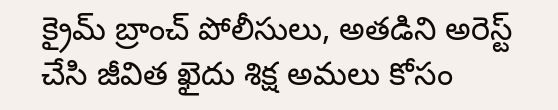క్రైమ్ బ్రాంచ్ పోలీసులు, అతడిని అరెస్ట్ చేసి జీవిత ఖైదు శిక్ష అమలు కోసం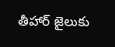తీహార్ జైలుకు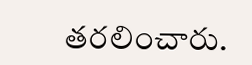తరలించారు.